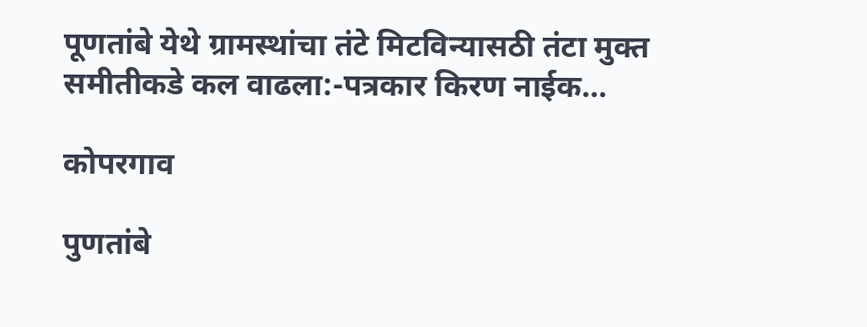पूणतांबे येथे ग्रामस्थांचा तंटे मिटविन्यासठी तंटा मुक्त समीतीकडे कल वाढला:-पत्रकार किरण नाईक…

कोपरगाव

पुणतांबे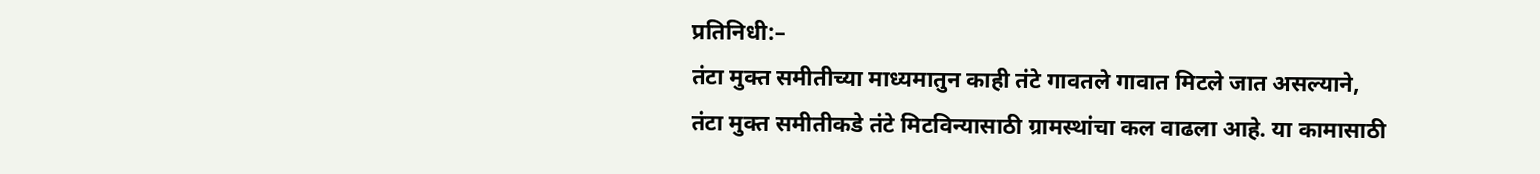प्रतिनिधी:–
तंटा मुक्त समीतीच्या माध्यमातुन काही तंटे गावतले गावात मिटले जात असल्याने, तंटा मुक्त समीतीकडे तंटे मिटविन्यासाठी ग्रामस्थांचा कल वाढला आहे. या कामासाठी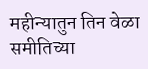महीन्यातुन तिन वेळा समीतिच्या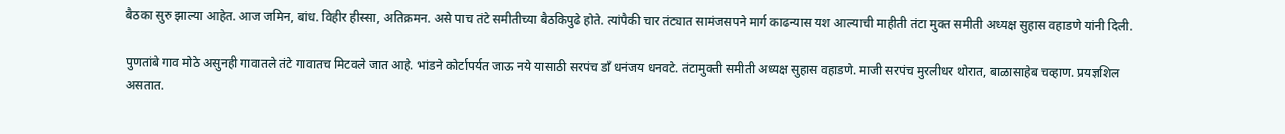बैठका सुरु झाल्या आहेत. आज जमिन, बांध. विहीर हीस्सा, अतिक्रमन. असे पाच तंटे समीतीच्या बैठकिपुढे होते. त्यांपैकी चार तंट्यात सामंजसपने मार्ग काढन्यास यश आल्याची माहीती तंटा मुक्त समीती अध्यक्ष सुहास वहाडणे यांनी दिली.

पुणतांबे गाव मोठे असुनही गावातले तंटे गावातच मिटवले जात आहे. भांडने कोर्टापर्यत जाऊ नये यासाठी सरपंच डाँ धनंजय धनवटे. तंटामुक्ती समीती अध्यक्ष सुहास वहाडणे. माजी सरपंच मुरलीधर थोरात, बाळासाहेब चव्हाण. प्रयज्ञशिल असतात.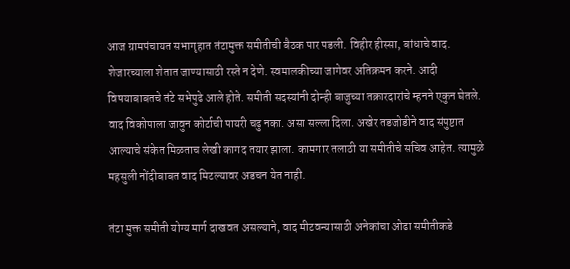आज ग्रामपंचायत सभागृहात तंटामुक्त समीतीची बैठक पार पडली. विहीर हीस्सा, बांधाचे वाद. शेजारच्याला शेतात जाण्यासाठी रस्ते न देणे. स्वमालकीच्या जागेवर अतिक्रमन करने. आदी विषयाबाबतचे तंटे सभेपुढे आले होते. समीती सदस्यांनी दोन्ही बाजुच्या तक्रारदारांचे म्हनने एकुन घेतले. वाद विकोपाला जावुन कोर्टाची पायरी चढु नका. असा सल्ला दिला. अखेर तडजोडीने वाद संपुष्टात आल्याचे संकेत मिळताच लेखी कागद तयार झाला. कामगार तलाठी या समीतीचे सचिव आहेत. त्यामुळे महसुली नोंदीबाबत वाद मिटल्यावर अडचन येत नाही.

तंटा मुक्त समीती योग्य मार्ग दाखवत असल्याने, वाद मीटवन्यासाठी अनेकांचा ओढा समीतीकडे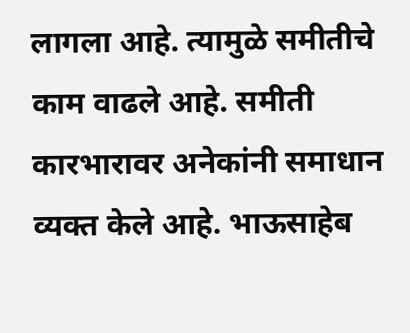लागला आहे. त्यामुळे समीतीचे काम वाढले आहे. समीती कारभारावर अनेकांनी समाधान व्यक्त केले आहे. भाऊसाहेब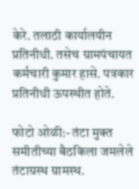केरे. तलाठी कार्यालयीन प्रतिनीधी. तसेच ग्रामपंचायत कर्मचारी कुमार हासे. पत्रकार प्रतिनीधी ऊपस्थीत होते.

फोटो ओळी:- तंटा मुक्त समीतीच्या बैठकिला जमलेले तंटाग्रस्थ ग्रामस्थ.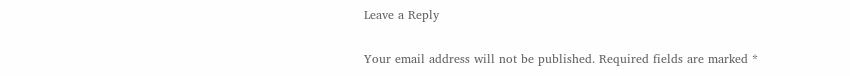Leave a Reply

Your email address will not be published. Required fields are marked *